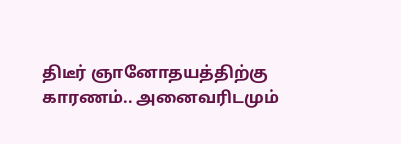திடீர் ஞானோதயத்திற்கு காரணம்.. அனைவரிடமும்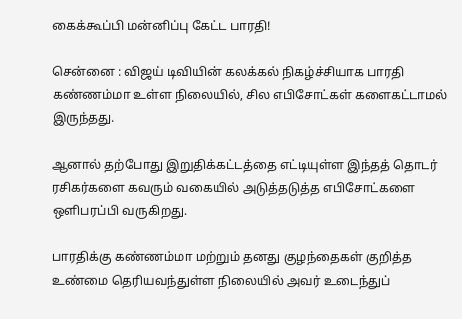கைக்கூப்பி மன்னிப்பு கேட்ட பாரதி!

சென்னை : விஜய் டிவியின் கலக்கல் நிகழ்ச்சியாக பாரதி கண்ணம்மா உள்ள நிலையில், சில எபிசோட்கள் களைகட்டாமல் இருந்தது.

ஆனால் தற்போது இறுதிக்கட்டத்தை எட்டியுள்ள இந்தத் தொடர் ரசிகர்களை கவரும் வகையில் அடுத்தடுத்த எபிசோட்களை ஒளிபரப்பி வருகிறது.

பாரதிக்கு கண்ணம்மா மற்றும் தனது குழந்தைகள் குறித்த உண்மை தெரியவந்துள்ள நிலையில் அவர் உடைந்துப்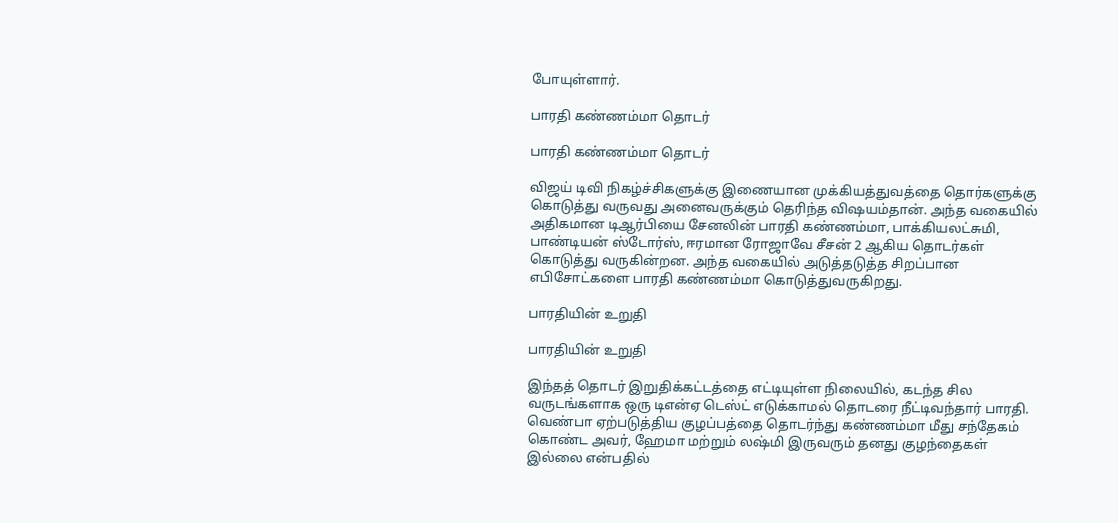போயுள்ளார்.

பாரதி கண்ணம்மா தொடர்

பாரதி கண்ணம்மா தொடர்

விஜய் டிவி நிகழ்ச்சிகளுக்கு இணையான முக்கியத்துவத்தை தொர்களுக்கு கொடுத்து வருவது அனைவருக்கும் தெரிந்த விஷயம்தான். அந்த வகையில் அதிகமான டிஆர்பியை சேனலின் பாரதி கண்ணம்மா, பாக்கியலட்சுமி, பாண்டியன் ஸ்டோர்ஸ், ஈரமான ரோஜாவே சீசன் 2 ஆகிய தொடர்கள் கொடுத்து வருகின்றன. அந்த வகையில் அடுத்தடுத்த சிறப்பான எபிசோட்களை பாரதி கண்ணம்மா கொடுத்துவருகிறது.

பாரதியின் உறுதி

பாரதியின் உறுதி

இந்தத் தொடர் இறுதிக்கட்டத்தை எட்டியுள்ள நிலையில், கடந்த சில வருடங்களாக ஒரு டிஎன்ஏ டெஸ்ட் எடுக்காமல் தொடரை நீட்டிவந்தார் பாரதி. வெண்பா ஏற்படுத்திய குழப்பத்தை தொடர்ந்து கண்ணம்மா மீது சந்தேகம் கொண்ட அவர், ஹேமா மற்றும் லஷ்மி இருவரும் தனது குழந்தைகள் இல்லை என்பதில்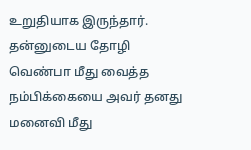உறுதியாக இருந்தார். தன்னுடைய தோழி வெண்பா மீது வைத்த நம்பிக்கையை அவர் தனது மனைவி மீது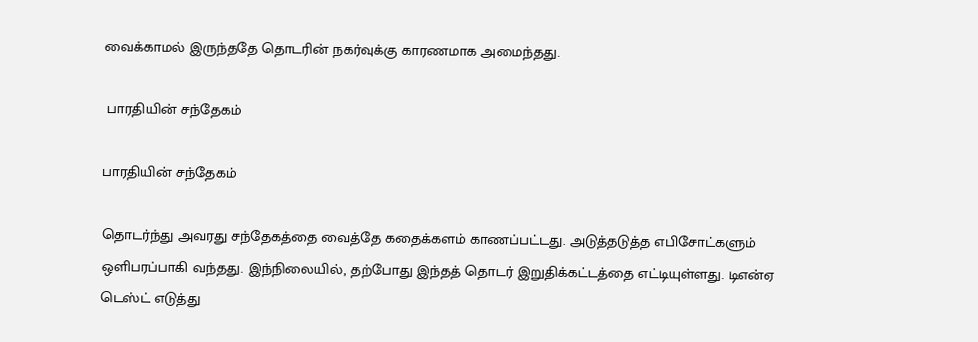வைக்காமல் இருந்ததே தொடரின் நகர்வுக்கு காரணமாக அமைந்தது.

 பாரதியின் சந்தேகம்

பாரதியின் சந்தேகம்

தொடர்ந்து அவரது சந்தேகத்தை வைத்தே கதைக்களம் காணப்பட்டது. அடுத்தடுத்த எபிசோட்களும் ஒளிபரப்பாகி வந்தது. இந்நிலையில், தற்போது இந்தத் தொடர் இறுதிக்கட்டத்தை எட்டியுள்ளது. டிஎன்ஏ டெஸ்ட் எடுத்து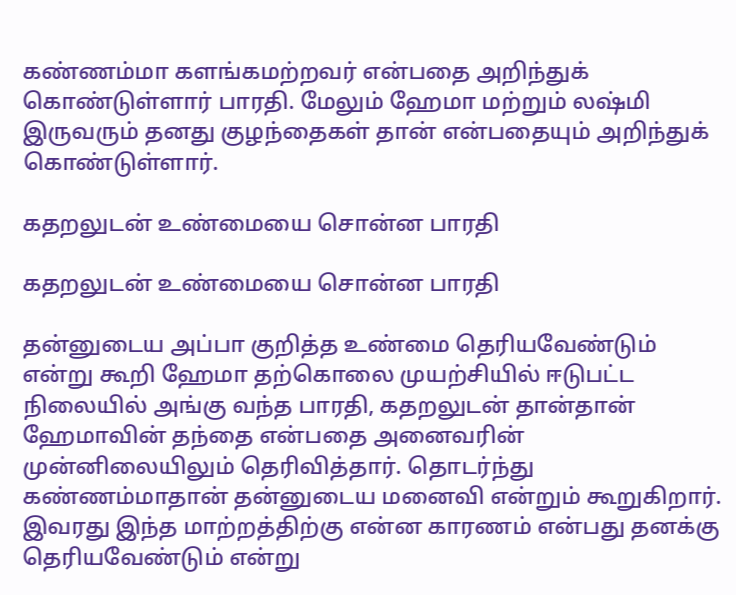கண்ணம்மா களங்கமற்றவர் என்பதை அறிந்துக் கொண்டுள்ளார் பாரதி. மேலும் ஹேமா மற்றும் லஷ்மி இருவரும் தனது குழந்தைகள் தான் என்பதையும் அறிந்துக் கொண்டுள்ளார்.

கதறலுடன் உண்மையை சொன்ன பாரதி

கதறலுடன் உண்மையை சொன்ன பாரதி

தன்னுடைய அப்பா குறித்த உண்மை தெரியவேண்டும் என்று கூறி ஹேமா தற்கொலை முயற்சியில் ஈடுபட்ட நிலையில் அங்கு வந்த பாரதி, கதறலுடன் தான்தான் ஹேமாவின் தந்தை என்பதை அனைவரின் முன்னிலையிலும் தெரிவித்தார். தொடர்ந்து கண்ணம்மாதான் தன்னுடைய மனைவி என்றும் கூறுகிறார். இவரது இந்த மாற்றத்திற்கு என்ன காரணம் என்பது தனக்கு தெரியவேண்டும் என்று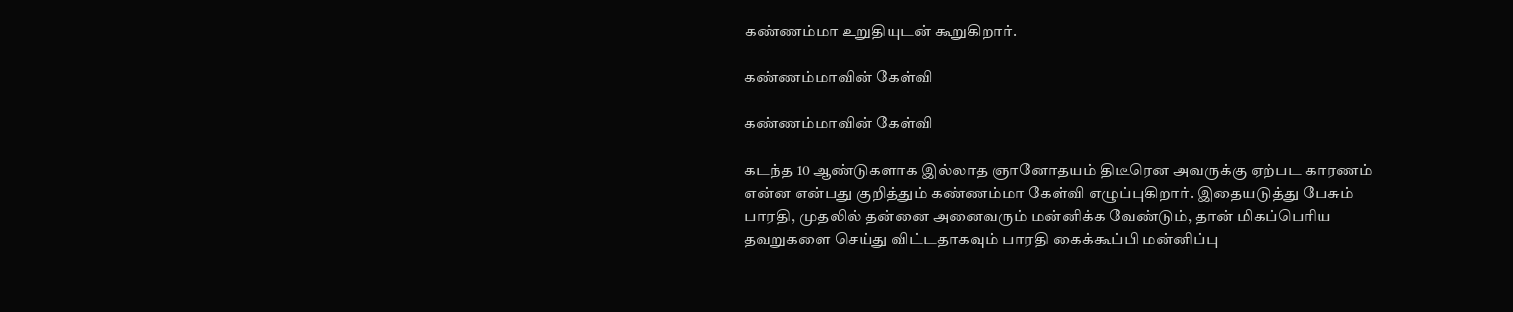கண்ணம்மா உறுதியுடன் கூறுகிறார்.

கண்ணம்மாவின் கேள்வி

கண்ணம்மாவின் கேள்வி

கடந்த 10 ஆண்டுகளாக இல்லாத ஞானோதயம் திடீரென அவருக்கு ஏற்பட காரணம் என்ன என்பது குறித்தும் கண்ணம்மா கேள்வி எழுப்புகிறார். இதையடுத்து பேசும் பாரதி, முதலில் தன்னை அனைவரும் மன்னிக்க வேண்டும், தான் மிகப்பெரிய தவறுகளை செய்து விட்டதாகவும் பாரதி கைக்கூப்பி மன்னிப்பு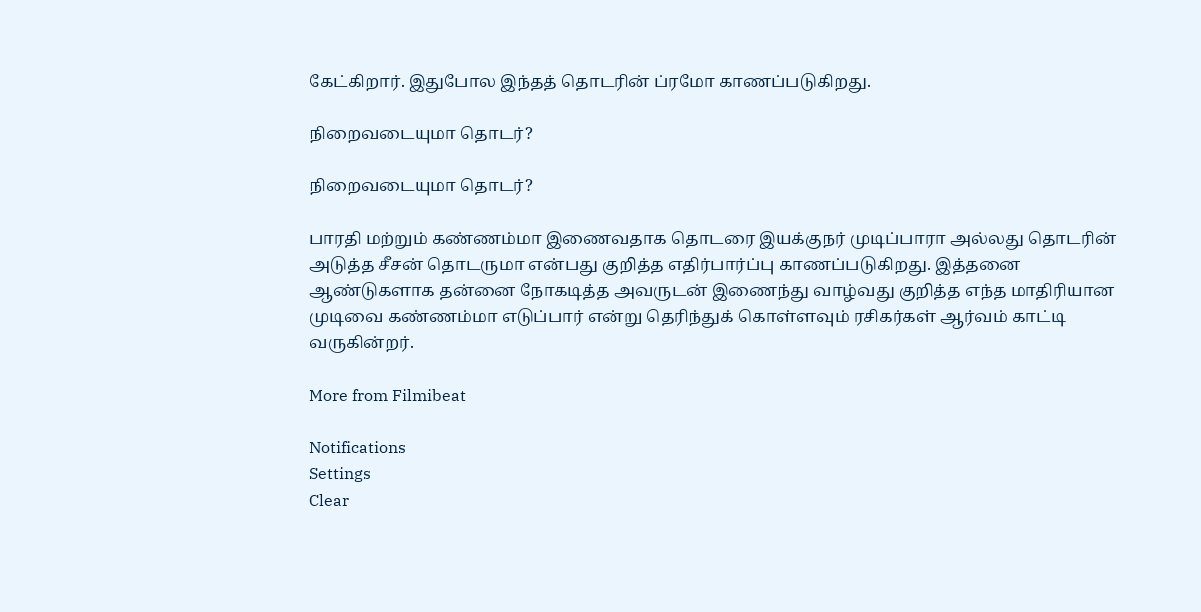கேட்கிறார். இதுபோல இந்தத் தொடரின் ப்ரமோ காணப்படுகிறது.

நிறைவடையுமா தொடர்?

நிறைவடையுமா தொடர்?

பாரதி மற்றும் கண்ணம்மா இணைவதாக தொடரை இயக்குநர் முடிப்பாரா அல்லது தொடரின் அடுத்த சீசன் தொடருமா என்பது குறித்த எதிர்பார்ப்பு காணப்படுகிறது. இத்தனை ஆண்டுகளாக தன்னை நோகடித்த அவருடன் இணைந்து வாழ்வது குறித்த எந்த மாதிரியான முடிவை கண்ணம்மா எடுப்பார் என்று தெரிந்துக் கொள்ளவும் ரசிகர்கள் ஆர்வம் காட்டி வருகின்றர்.

More from Filmibeat

Notifications
Settings
Clear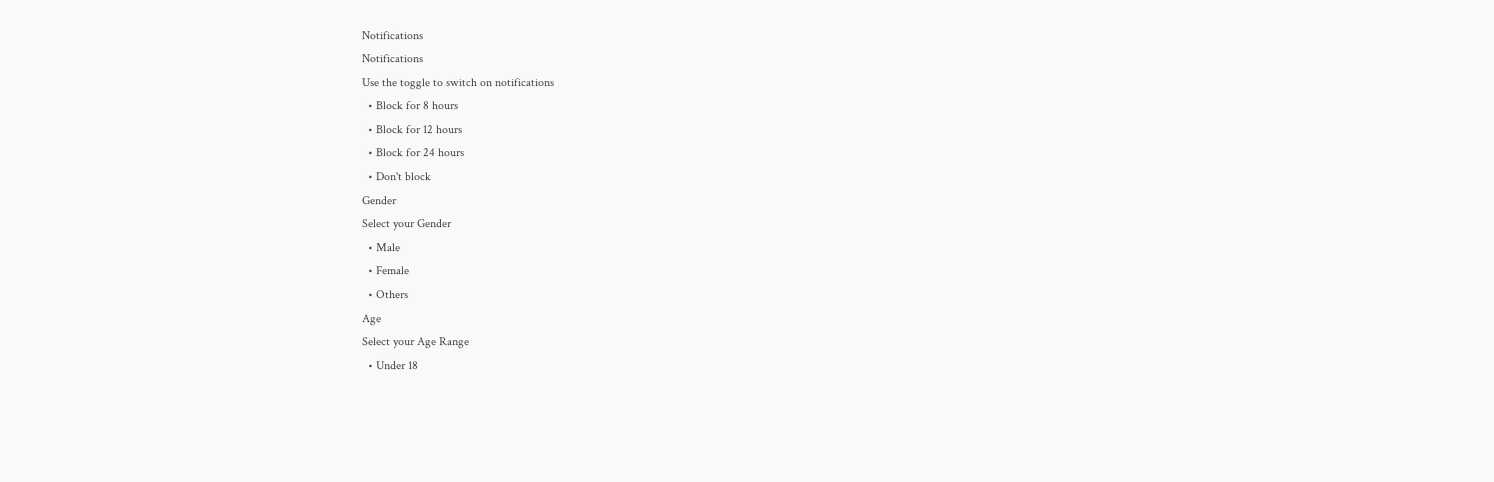Notifications
Notifications
Use the toggle to switch on notifications
  • Block for 8 hours
  • Block for 12 hours
  • Block for 24 hours
  • Don't block
Gender
Select your Gender
  • Male
  • Female
  • Others
Age
Select your Age Range
  • Under 18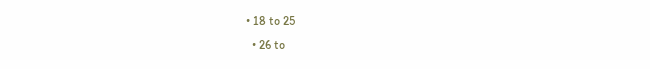• 18 to 25
  • 26 to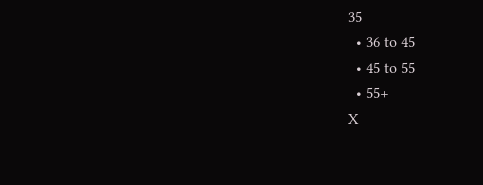35
  • 36 to 45
  • 45 to 55
  • 55+
X